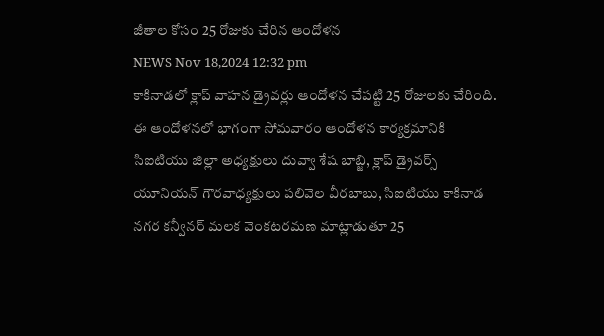జీతాల కోసం 25 రోజుకు చేరిన ఆందోళన
NEWS Nov 18,2024 12:32 pm
కాకినాడలో క్లాప్ వాహన డ్రైవర్లు ఆందోళన చేపట్టి 25 రోజులకు చేరింది. ఈ ఆందోళనలో భాగంగా సోమవారం ఆందోళన కార్యక్రమానికి సిఐటియు జిల్లా అధ్యక్షులు దువ్వా శేష బాబ్జి, క్లాప్ డ్రైవర్స్ యూనియన్ గౌరవాధ్యక్షులు పలివెల వీరబాబు, సిఐటియు కాకినాడ నగర కన్వీనర్ మలక వెంకటరమణ మాట్లాడుతూ 25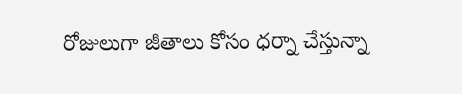రోజులుగా జీతాలు కోసం ధర్నా చేస్తున్నా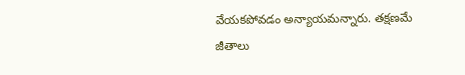వేయకపోవడం అన్యాయమన్నారు. తక్షణమే జీతాలు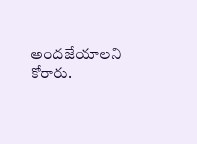అందజేయాలని కోరారు.